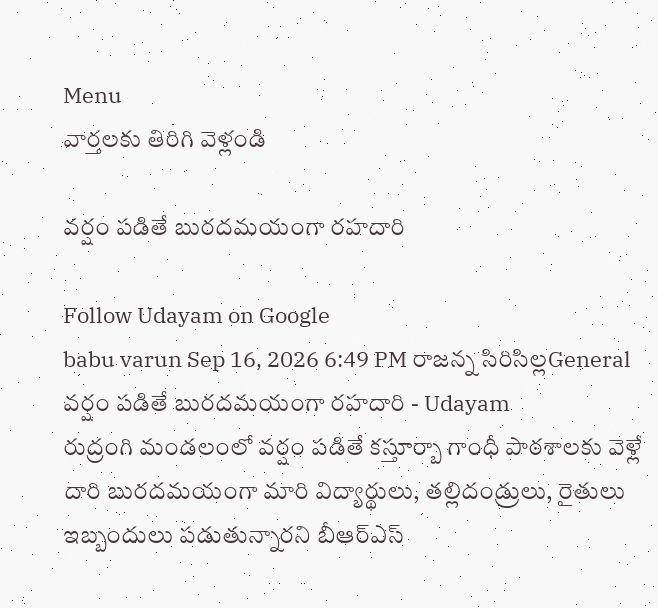Menu
వార్తలకు తిరిగి వెళ్లండి

వర్షం పడితే బురదమయంగా రహదారి

Follow Udayam on Google
babu varun Sep 16, 2026 6:49 PM రాజన్న సిరిసిల్లGeneral
వర్షం పడితే బురదమయంగా రహదారి - Udayam
రుద్రంగి మండలంలో వర్షం పడితే కస్తూర్బా గాంధీ పాఠశాలకు వెళ్లే దారి బురదమయంగా మారి విద్యార్థులు, తల్లిదండ్రులు, రైతులు ఇబ్బందులు పడుతున్నారని బీఆర్‌ఎస్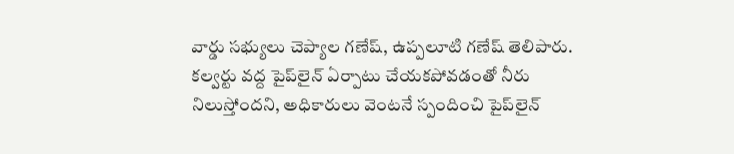వార్డు సభ్యులు చెప్యాల గణేష్, ఉప్పలూటి గణేష్ తెలిపారు. కల్వర్టు వద్ద పైప్‌లైన్ ఏర్పాటు చేయకపోవడంతో నీరు నిలుస్తోందని, అధికారులు వెంటనే స్పందించి పైప్‌లైన్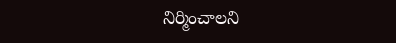నిర్మించాలని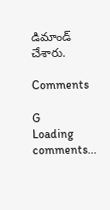డిమాండ్ చేశారు.

Comments

G
Loading comments...